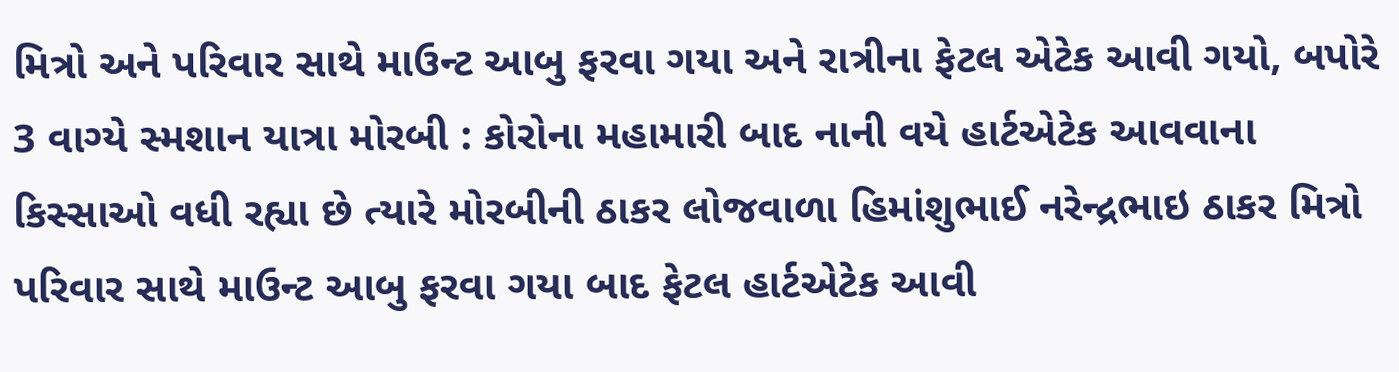મિત્રો અને પરિવાર સાથે માઉન્ટ આબુ ફરવા ગયા અને રાત્રીના ફેટલ એટેક આવી ગયો, બપોરે 3 વાગ્યે સ્મશાન યાત્રા મોરબી : કોરોના મહામારી બાદ નાની વયે હાર્ટએટેક આવવાના કિસ્સાઓ વધી રહ્યા છે ત્યારે મોરબીની ઠાકર લોજવાળા હિમાંશુભાઈ નરેન્દ્રભાઇ ઠાકર મિત્રો પરિવાર સાથે માઉન્ટ આબુ ફરવા ગયા બાદ ફેટલ હાર્ટએટેક આવી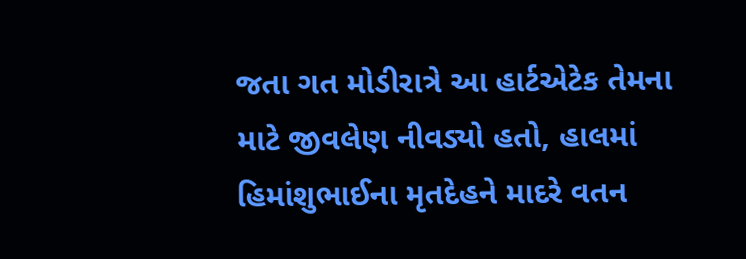જતા ગત મોડીરાત્રે આ હાર્ટએટેક તેમના માટે જીવલેણ નીવડ્યો હતો, હાલમાં હિમાંશુભાઈના મૃતદેહને માદરે વતન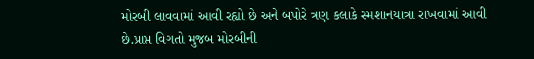મોરબી લાવવામાં આવી રહ્યો છે અને બપોરે ત્રણ કલાકે સ્મશાનયાત્રા રાખવામાં આવી છે.પ્રાપ્ત વિગતો મુજબ મોરબીની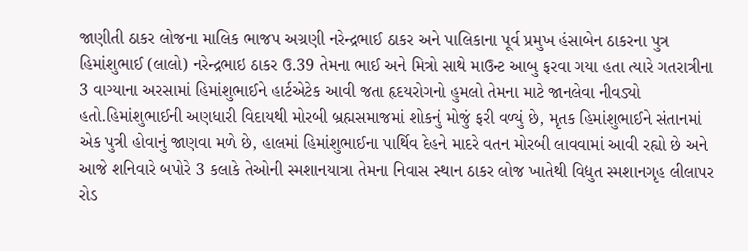જાણીતી ઠાકર લોજના માલિક ભાજપ અગ્રણી નરેન્દ્રભાઈ ઠાકર અને પાલિકાના પૂર્વ પ્રમુખ હંસાબેન ઠાકરના પુત્ર હિમાંશુભાઈ (લાલો) નરેન્દ્રભાઇ ઠાકર ઉ.39 તેમના ભાઈ અને મિત્રો સાથે માઉન્ટ આબુ ફરવા ગયા હતા ત્યારે ગતરાત્રીના 3 વાગ્યાના અરસામાં હિમાંશુભાઈને હાર્ટએટેક આવી જતા હૃદયરોગનો હુમલો તેમના માટે જાનલેવા નીવડ્યો હતો.હિમાંશુભાઈની અણધારી વિદાયથી મોરબી બ્રહ્મસમાજમાં શોકનું મોજું ફરી વળ્યું છે, મૃતક હિમાંશુભાઈને સંતાનમાં એક પુત્રી હોવાનું જાણવા મળે છે, હાલમાં હિમાંશુભાઈના પાર્થિવ દેહને માદરે વતન મોરબી લાવવામાં આવી રહ્યો છે અને આજે શનિવારે બપોરે 3 કલાકે તેઓની સ્મશાનયાત્રા તેમના નિવાસ સ્થાન ઠાકર લોજ ખાતેથી વિદ્યુત સ્મશાનગૃહ લીલાપર રોડ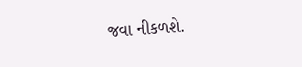જવા નીકળશે.